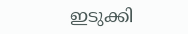ഇടുക്കി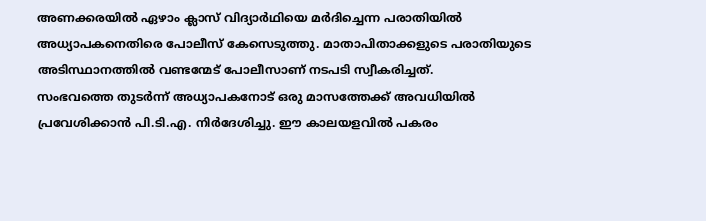അണക്കരയിൽ ഏഴാം ക്ലാസ് വിദ്യാർഥിയെ മർദിച്ചെന്ന പരാതിയിൽ അധ്യാപകനെതിരെ പോലീസ് കേസെടുത്തു. മാതാപിതാക്കളുടെ പരാതിയുടെ അടിസ്ഥാനത്തിൽ വണ്ടന്മേട് പോലീസാണ് നടപടി സ്വീകരിച്ചത്.
സംഭവത്തെ തുടർന്ന് അധ്യാപകനോട് ഒരു മാസത്തേക്ക് അവധിയിൽ പ്രവേശിക്കാൻ പി.ടി.എ. നിർദേശിച്ചു. ഈ കാലയളവിൽ പകരം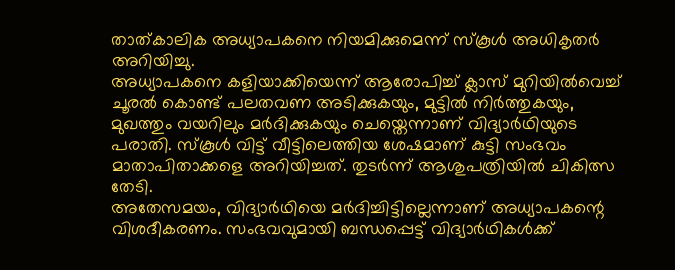താത്കാലിക അധ്യാപകനെ നിയമിക്കുമെന്ന് സ്കൂൾ അധികൃതർ അറിയിച്ചു.
അധ്യാപകനെ കളിയാക്കിയെന്ന് ആരോപിച്ച് ക്ലാസ് മുറിയിൽവെച്ച് ചൂരൽ കൊണ്ട് പലതവണ അടിക്കുകയും, മുട്ടിൽ നിർത്തുകയും, മുഖത്തും വയറിലും മർദിക്കുകയും ചെയ്തെന്നാണ് വിദ്യാർഥിയുടെ പരാതി. സ്കൂൾ വിട്ട് വീട്ടിലെത്തിയ ശേഷമാണ് കുട്ടി സംഭവം മാതാപിതാക്കളെ അറിയിച്ചത്. തുടർന്ന് ആശുപത്രിയിൽ ചികിത്സ തേടി.
അതേസമയം, വിദ്യാർഥിയെ മർദിച്ചിട്ടില്ലെന്നാണ് അധ്യാപകന്റെ വിശദീകരണം. സംഭവവുമായി ബന്ധപ്പെട്ട് വിദ്യാർഥികൾക്ക്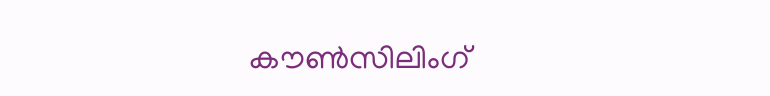കൗൺസിലിംഗ്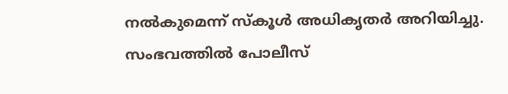നൽകുമെന്ന് സ്കൂൾ അധികൃതർ അറിയിച്ചു.
സംഭവത്തിൽ പോലീസ്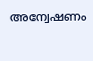അന്വേഷണം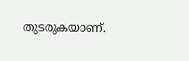തുടരുകയാണ്.